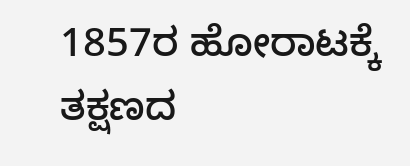1857ರ ಹೋರಾಟಕ್ಕೆ ತಕ್ಷಣದ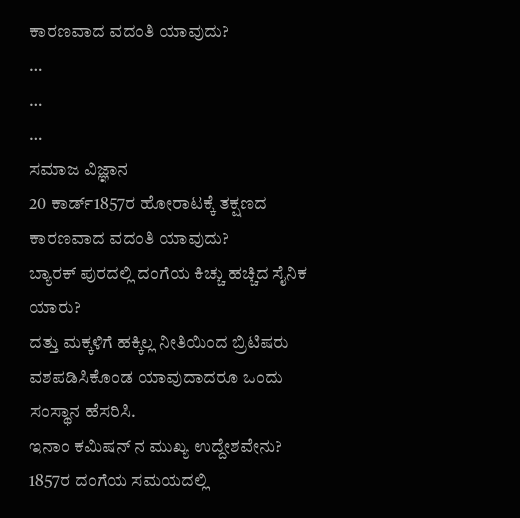ಕಾರಣವಾದ ವದಂತಿ ಯಾವುದು?
…
…
…
ಸಮಾಜ ವಿಜ್ಞಾನ
20 ಕಾರ್ಡ್1857ರ ಹೋರಾಟಕ್ಕೆ ತಕ್ಷಣದ ಕಾರಣವಾದ ವದಂತಿ ಯಾವುದು?
ಬ್ಯಾರಕ್ ಪುರದಲ್ಲಿ ದಂಗೆಯ ಕಿಚ್ಚು ಹಚ್ಚಿದ ಸೈನಿಕ ಯಾರು?
ದತ್ತು ಮಕ್ಕಳಿಗೆ ಹಕ್ಕಿಲ್ಲ ನೀತಿಯಿಂದ ಬ್ರಿಟಿಷರು ವಶಪಡಿಸಿಕೊಂಡ ಯಾವುದಾದರೂ ಒಂದು ಸಂಸ್ಥಾನ ಹೆಸರಿಸಿ.
ಇನಾಂ ಕಮಿಷನ್ ನ ಮುಖ್ಯ ಉದ್ದೇಶವೇನು?
1857ರ ದಂಗೆಯ ಸಮಯದಲ್ಲಿ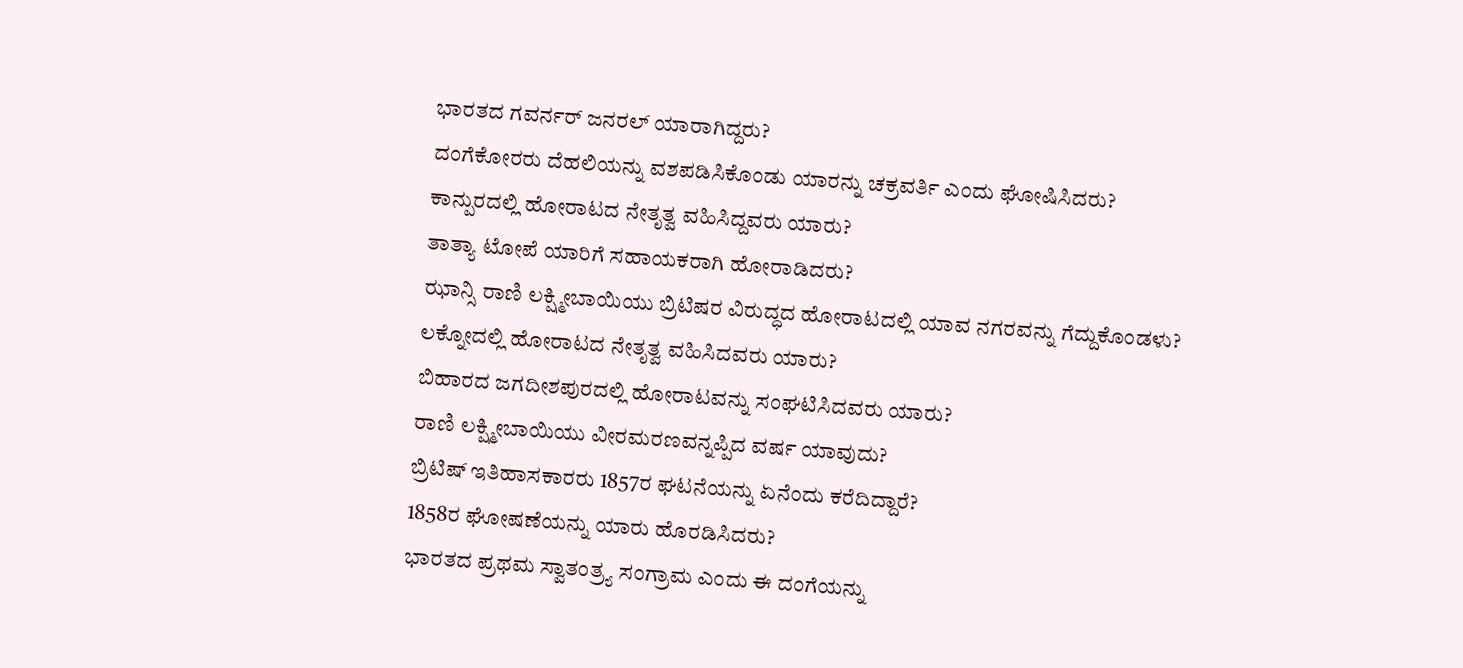ಭಾರತದ ಗವರ್ನರ್ ಜನರಲ್ ಯಾರಾಗಿದ್ದರು?
ದಂಗೆಕೋರರು ದೆಹಲಿಯನ್ನು ವಶಪಡಿಸಿಕೊಂಡು ಯಾರನ್ನು ಚಕ್ರವರ್ತಿ ಎಂದು ಘೋಷಿಸಿದರು?
ಕಾನ್ಪುರದಲ್ಲಿ ಹೋರಾಟದ ನೇತೃತ್ವ ವಹಿಸಿದ್ದವರು ಯಾರು?
ತಾತ್ಯಾ ಟೋಪೆ ಯಾರಿಗೆ ಸಹಾಯಕರಾಗಿ ಹೋರಾಡಿದರು?
ಝಾನ್ಸಿ ರಾಣಿ ಲಕ್ಷ್ಮೀಬಾಯಿಯು ಬ್ರಿಟಿಷರ ವಿರುದ್ಧದ ಹೋರಾಟದಲ್ಲಿ ಯಾವ ನಗರವನ್ನು ಗೆದ್ದುಕೊಂಡಳು?
ಲಕ್ನೋದಲ್ಲಿ ಹೋರಾಟದ ನೇತೃತ್ವ ವಹಿಸಿದವರು ಯಾರು?
ಬಿಹಾರದ ಜಗದೀಶಪುರದಲ್ಲಿ ಹೋರಾಟವನ್ನು ಸಂಘಟಿಸಿದವರು ಯಾರು?
ರಾಣಿ ಲಕ್ಷ್ಮೀಬಾಯಿಯು ವೀರಮರಣವನ್ನಪ್ಪಿದ ವರ್ಷ ಯಾವುದು?
ಬ್ರಿಟಿಷ್ ಇತಿಹಾಸಕಾರರು 1857ರ ಘಟನೆಯನ್ನು ಏನೆಂದು ಕರೆದಿದ್ದಾರೆ?
1858ರ ಘೋಷಣೆಯನ್ನು ಯಾರು ಹೊರಡಿಸಿದರು?
ಭಾರತದ ಪ್ರಥಮ ಸ್ವಾತಂತ್ರ್ಯ ಸಂಗ್ರಾಮ ಎಂದು ಈ ದಂಗೆಯನ್ನು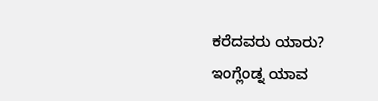ಕರೆದವರು ಯಾರು?
ಇಂಗ್ಲೆಂಡ್ನ ಯಾವ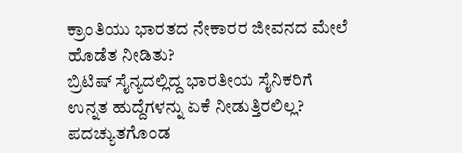ಕ್ರಾಂತಿಯು ಭಾರತದ ನೇಕಾರರ ಜೀವನದ ಮೇಲೆ ಹೊಡೆತ ನೀಡಿತು?
ಬ್ರಿಟಿಷ್ ಸೈನ್ಯದಲ್ಲಿದ್ದ ಭಾರತೀಯ ಸೈನಿಕರಿಗೆ ಉನ್ನತ ಹುದ್ದೆಗಳನ್ನು ಏಕೆ ನೀಡುತ್ತಿರಲಿಲ್ಲ?
ಪದಚ್ಯುತಗೊಂಡ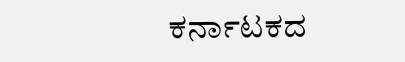ಕರ್ನಾಟಕದ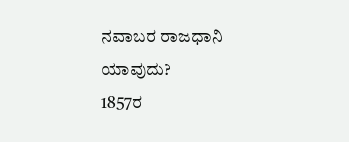ನವಾಬರ ರಾಜಧಾನಿ ಯಾವುದು?
1857ರ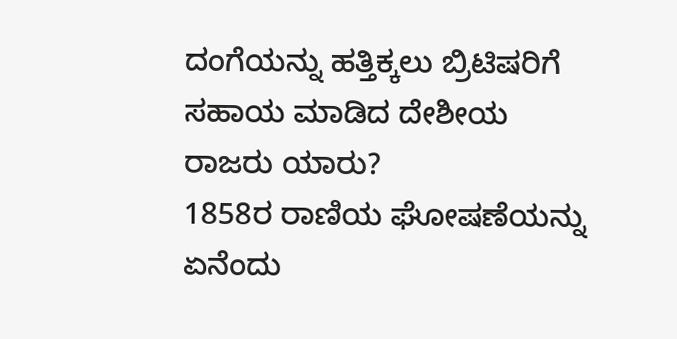ದಂಗೆಯನ್ನು ಹತ್ತಿಕ್ಕಲು ಬ್ರಿಟಿಷರಿಗೆ ಸಹಾಯ ಮಾಡಿದ ದೇಶೀಯ ರಾಜರು ಯಾರು?
1858ರ ರಾಣಿಯ ಘೋಷಣೆಯನ್ನು ಏನೆಂದು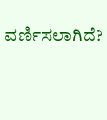ವರ್ಣಿಸಲಾಗಿದೆ?